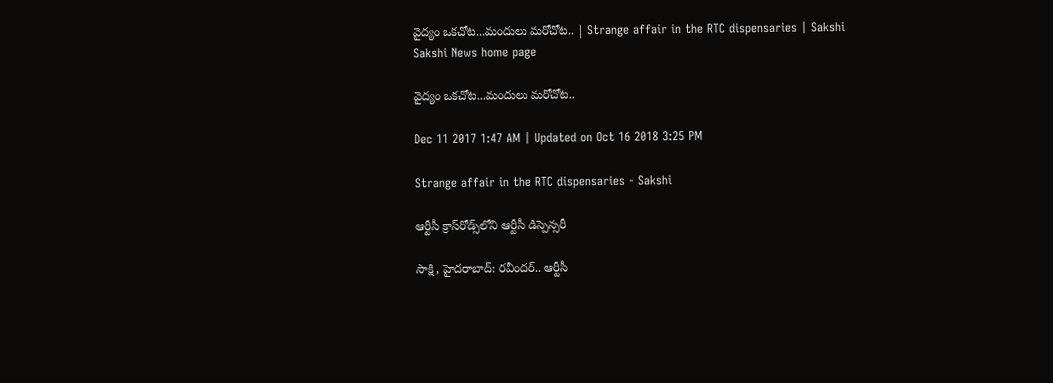వైద్యం ఒకచోట...మందులు మరోచోట.. | Strange affair in the RTC dispensaries | Sakshi
Sakshi News home page

వైద్యం ఒకచోట...మందులు మరోచోట..

Dec 11 2017 1:47 AM | Updated on Oct 16 2018 3:25 PM

Strange affair in the RTC dispensaries - Sakshi

ఆర్టీసీ క్రాస్‌రోడ్స్‌లోని ఆర్టీసీ డిస్పెన్సరీ

సాక్షి, హైదరాబాద్‌: రవీందర్‌.. ఆర్టీసీ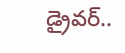డ్రైవర్‌..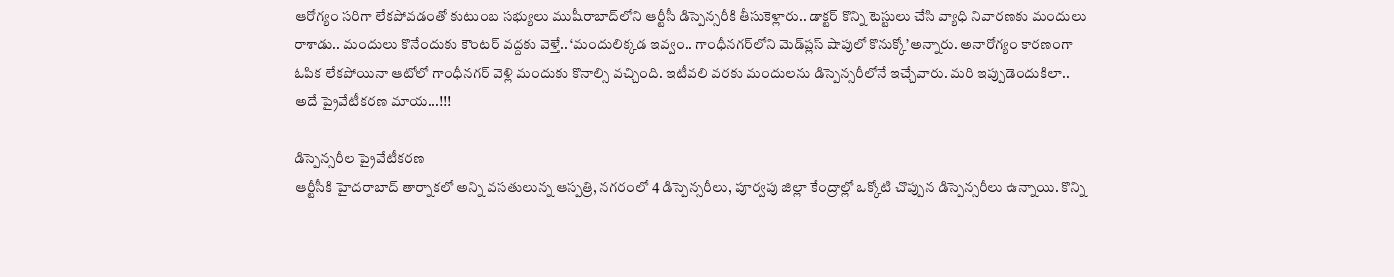ఆరోగ్యం సరిగా లేకపోవడంతో కుటుంబ సభ్యులు ముషీరాబాద్‌లోని ఆర్టీసీ డిస్పెన్సరీకి తీసుకెళ్లారు.. డాక్టర్‌ కొన్ని టెస్టులు చేసి వ్యాధి నివారణకు మందులు రాశాడు.. మందులు కొనేందుకు కౌంటర్‌ వద్దకు వెళ్తే.. ‘మందులిక్కడ ఇవ్వం.. గాంధీనగర్‌లోని మెడ్‌ప్లస్‌ షాపులో కొనుక్కో’అన్నారు. అనారోగ్యం కారణంగా ఓపిక లేకపోయినా ఆటోలో గాంధీనగర్‌ వెళ్లి మందుకు కొనాల్సి వచ్చింది. ఇటీవలి వరకు మందులను డిస్పెన్సరీలోనే ఇచ్చేవారు. మరి ఇప్పుడెందుకిలా.. అదే ప్రైవేటీకరణ మాయ...!!!

డిస్పెన్సరీల ప్రైవేటీకరణ
ఆర్టీసీకి హైదరాబాద్‌ తార్నాకలో అన్ని వసతులున్న ఆస్పత్రి, నగరంలో 4 డిస్పెన్సరీలు, పూర్వపు జిల్లా కేంద్రాల్లో ఒక్కోటి చొప్పున డిస్పెన్సరీలు ఉన్నాయి. కొన్ని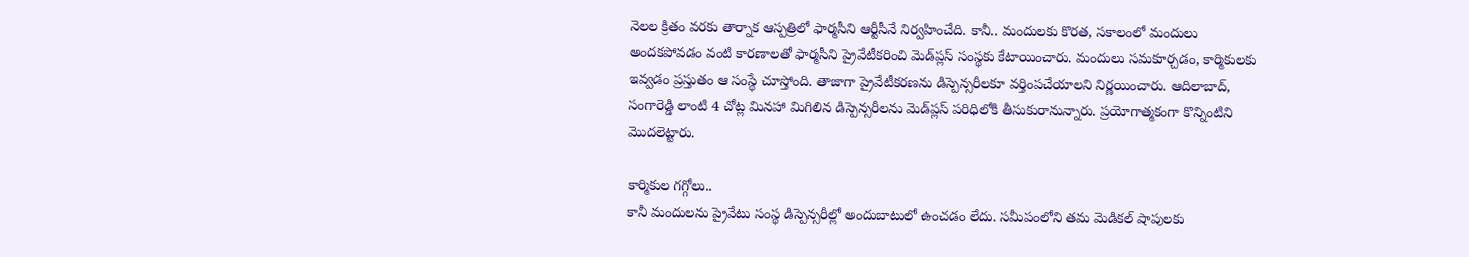నెలల క్రితం వరకు తార్నాక ఆస్పత్రిలో ఫార్మసీని ఆర్టీసీనే నిర్వహించేది. కానీ.. మందులకు కొరత, సకాలంలో మందులు అందకపోవడం వంటి కారణాలతో ఫార్మసీని ప్రైవేటీకరించి మెడ్‌ప్లస్‌ సంస్థకు కేటాయించారు. మందులు సమకూర్చడం, కార్మికులకు ఇవ్వడం ప్రస్తుతం ఆ సంస్థే చూస్తోంది. తాజాగా ప్రైవేటీకరణను డిస్పెన్సరీలకూ వర్తింపచేయాలని నిర్ణయించారు. ఆదిలాబాద్, సంగారెడ్డి లాంటి 4 చోట్ల మినహా మిగిలిన డిస్పెన్సరీలను మెడ్‌ప్లస్‌ పరిధిలోకి తీసుకురానున్నారు. ప్రయోగాత్మకంగా కొన్నింటిని మొదలెట్టారు.

కార్మికుల గగ్గోలు..
కానీ మందులను ప్రైవేటు సంస్థ డిస్పెన్సరీల్లో అందుబాటులో ఉంచడం లేదు. సమీపంలోని తమ మెడికల్‌ షాపులకు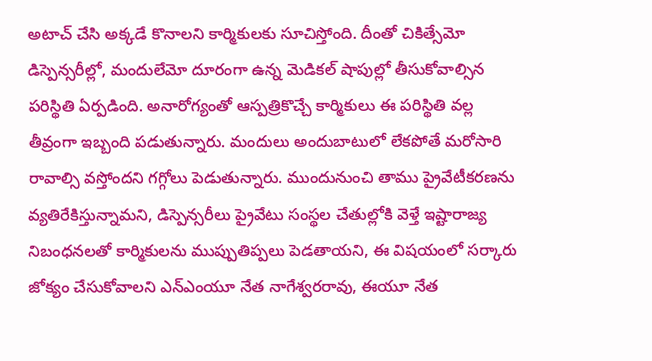అటాచ్‌ చేసి అక్కడే కొనాలని కార్మికులకు సూచిస్తోంది. దీంతో చికిత్సేమో డిస్పెన్సరీల్లో, మందులేమో దూరంగా ఉన్న మెడికల్‌ షాపుల్లో తీసుకోవాల్సిన పరిస్థితి ఏర్పడింది. అనారోగ్యంతో ఆస్పత్రికొచ్చే కార్మికులు ఈ పరిస్థితి వల్ల తీవ్రంగా ఇబ్బంది పడుతున్నారు. మందులు అందుబాటులో లేకపోతే మరోసారి రావాల్సి వస్తోందని గగ్గోలు పెడుతున్నారు. ముందునుంచి తాము ప్రైవేటీకరణను వ్యతిరేకిస్తున్నామని, డిస్పెన్సరీలు ప్రైవేటు సంస్థల చేతుల్లోకి వెళ్తే ఇష్టారాజ్య నిబంధనలతో కార్మికులను ముప్పుతిప్పలు పెడతాయని, ఈ విషయంలో సర్కారు జోక్యం చేసుకోవాలని ఎన్‌ఎంయూ నేత నాగేశ్వరరావు, ఈయూ నేత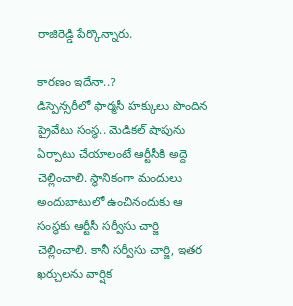రాజిరెడ్డి పేర్కొన్నారు.

కారణం ఇదేనా..?
డిస్పెన్సరీలో ఫార్మసీ హక్కులు పొందిన ప్రైవేటు సంస్థ.. మెడికల్‌ షాపును ఏర్పాటు చేయాలంటే ఆర్టీసీకి అద్దె చెల్లించాలి. స్థానికంగా మందులు అందుబాటులో ఉంచినందుకు ఆ సంస్థకు ఆర్టీసీ సర్వీసు చార్జి చెల్లించాలి. కానీ సర్వీసు చార్జి, ఇతర ఖర్చులను వార్షిక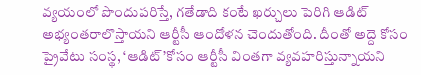వ్యయంలో పొందుపరిస్తే, గతేడాది కంటే ఖర్చులు పెరిగి ఆడిట్‌ అభ్యంతరాలొస్తాయని ఆర్టీసీ ఆందోళన చెందుతోంది. దీంతో అద్దె కోసం ప్రైవేటు సంస్థ, ‘ఆడిట్‌’కోసం ఆర్టీసీ వింతగా వ్యవహరిస్తున్నాయని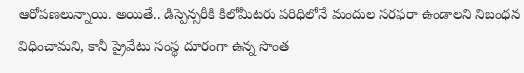ఆరోపణలున్నాయి. అయితే.. డిస్పెన్సరీకి కిలోమీటరు పరిధిలోనే మందుల సరఫరా ఉండాలని నిబంధన విధించామని, కానీ ప్రైవేటు సంస్థ దూరంగా ఉన్న సొంత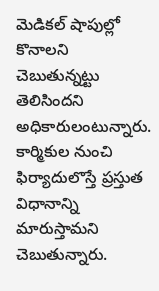మెడికల్‌ షాపుల్లో కొనాలని చెబుతున్నట్టు తెలిసిందని అధికారులంటున్నారు. కార్మికుల నుంచి ఫిర్యాదులొస్తే ప్రస్తుత విధానాన్ని మారుస్తామని చెబుతున్నారు.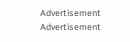Advertisement
Advertisement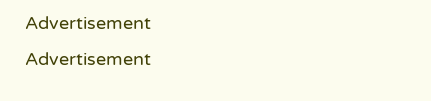Advertisement
Advertisement